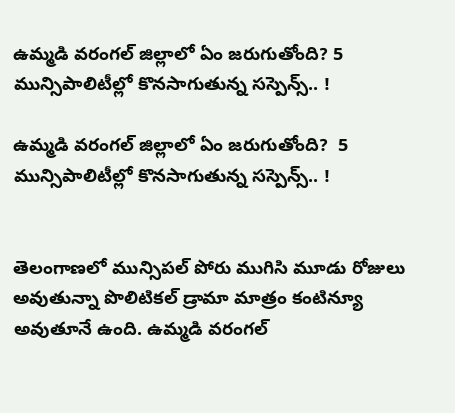ఉమ్మడి వరంగల్ జిల్లాలో ఏం జరుగుతోంది? 5 మున్సిపాలిటీల్లో కొనసాగుతున్న సస్పెన్స్.. !

ఉమ్మడి వరంగల్ జిల్లాలో ఏం జరుగుతోంది?  5 మున్సిపాలిటీల్లో కొనసాగుతున్న సస్పెన్స్.. !


తెలంగాణలో మున్సిపల్‌ పోరు ముగిసి మూడు రోజులు అవుతున్నా పొలిటికల్ డ్రామా మాత్రం కంటిన్యూ అవుతూనే ఉంది. ఉమ్మడి వరంగల్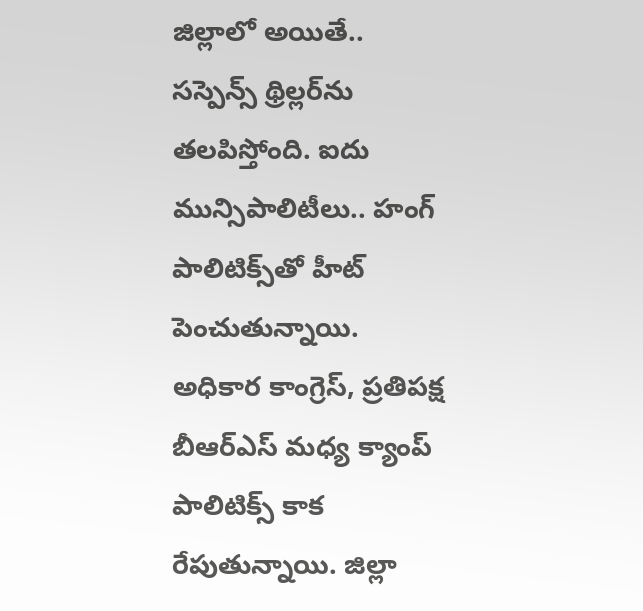జిల్లాలో అయితే.. సస్పెన్స్ థ్రిల్లర్‌ను తలపిస్తోంది. ఐదు మున్సిపాలిటీలు.. హంగ్ పాలిటిక్స్‌తో హీట్‌ పెంచుతున్నాయి. అధికార కాంగ్రెస్‌, ప్రతిపక్ష బీఆర్ఎస్‌ మధ్య క్యాంప్‌ పాలిటిక్స్‌ కాక రేపుతున్నాయి. జిల్లా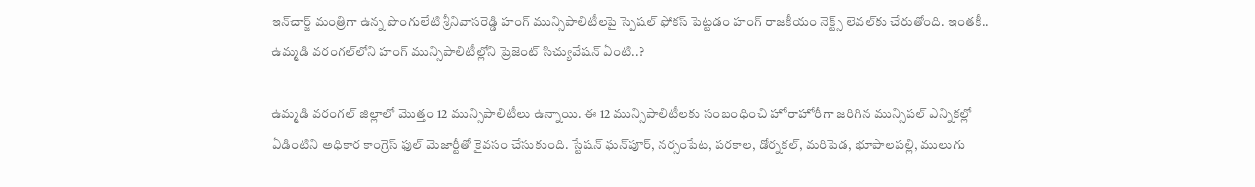ఇన్‌చార్జ్‌ మంత్రిగా ఉన్న పొంగులేటి శ్రీనివాసరెడ్డి హంగ్‌ మున్సిపాలిటీలపై స్పెషల్‌ ఫోకస్‌ పెట్టడం హంగ్‌ రాజకీయం నెక్ట్స్‌ లెవల్‌కు చేరుతోంది. ఇంతకీ.. ఉమ్మడి వరంగల్‌లోని హంగ్‌ మున్సిపాలిటీల్లోని ప్రెజెంట్‌ సిచ్యువేషన్‌ ఏంటి..?

ఉమ్మడి వరంగల్‌ జిల్లాలో మొత్తం 12 మున్సిపాలిటీలు ఉన్నాయి. ఈ 12 మున్సిపాలిటీలకు సంబంధించి హోరాహోరీగా జరిగిన మున్సిపల్‌ ఎన్నికల్లో ఏడింటిని అధికార కాంగ్రెస్‌ ఫుల్‌ మెజార్టీతో కైవసం చేసుకుంది. స్టేషన్‌ ఘన్‌పూర్‌, నర్సంపేట, పరకాల, డోర్నకల్, మరిపెడ, భూపాలపల్లి, ములుగు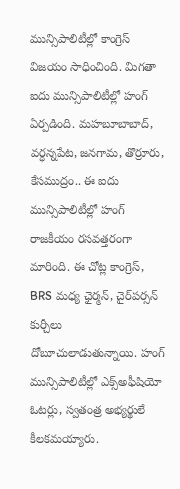మున్సిపాలిటీల్లో కాంగ్రెస్‌ విజయం సాధించింది. మిగతా ఐదు మున్సిపాలిటీల్లో హంగ్‌ ఏర్పడింది. మహబూబాబాద్‌, వర్ధన్నపేట, జనగామ, తొర్రూరు, కేసముద్రం.. ఈ ఐదు మున్సిపాలిటీల్లో హంగ్‌ రాజకీయం రసవత్తరంగా మారింది. ఈ చోట్ల కాంగ్రెస్, BRS మధ్య ఛైర్మన్‌, చైర్‌పర్సన్ కుర్చీలు దోబూచులాడుతున్నాయి. హంగ్‌ మున్సిపాలిటీల్లో ఎక్స్అఫీషియో ఓటర్లు, స్వతంత్ర అభ్యర్థులే కీలకమయ్యారు.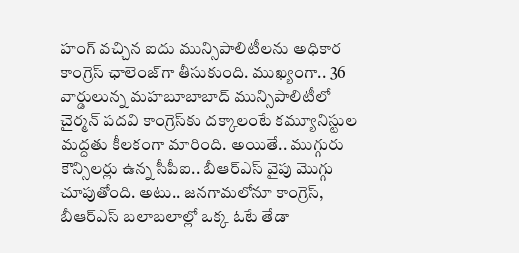హంగ్‌ వచ్చిన ఐదు మున్సిపాలిటీలను అధికార కాంగ్రెస్‌ ఛాలెంజ్‌గా తీసుకుంది. ముఖ్యంగా.. 36 వార్డులున్న మహబూబాబాద్ మున్సిపాలిటీలో చైర్మన్ పదవి కాంగ్రెస్‌కు దక్కాలంటే కమ్యూనిస్టుల మద్దతు కీలకంగా మారింది. అయితే.. ముగ్గురు కౌన్సిలర్లు ఉన్న సీపీఐ.. బీఆర్ఎస్ వైపు మొగ్గు చూపుతోంది. అటు.. జనగామలోనూ కాంగ్రెస్, బీఆర్ఎస్ బలాబలాల్లో ఒక్క ఓటే తేడా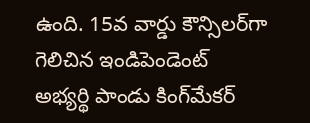ఉంది. 15వ వార్డు కౌన్సిలర్‌గా గెలిచిన ఇండిపెండెంట్ అభ్యర్థి పాండు కింగ్‌మేకర్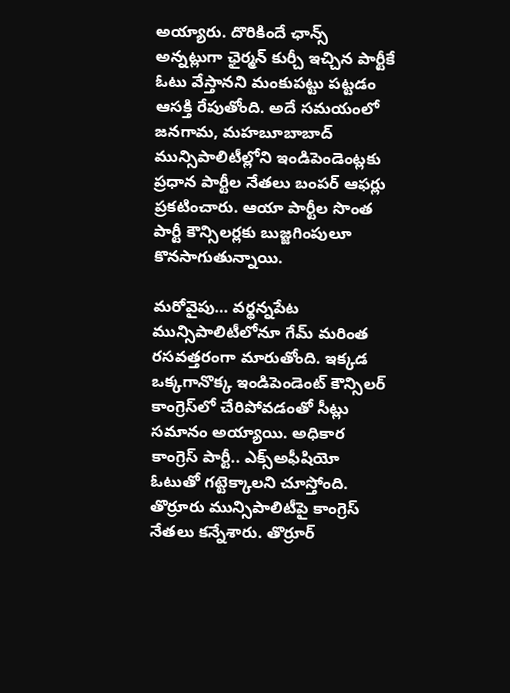అయ్యారు. దొరికిందే ఛాన్స్‌ అన్నట్లుగా ఛైర్మన్ కుర్చీ ఇచ్చిన పార్టీకే ఓటు వేస్తానని మంకుపట్టు పట్టడం ఆసక్తి రేపుతోంది. అదే సమయంలో జనగామ, మహబూబాబాద్ మున్సిపాలిటీల్లోని ఇండిపెండెంట్లకు ప్రధాన పార్టీల నేతలు బంపర్ ఆఫర్లు ప్రకటించారు. ఆయా పార్టీల సొంత పార్టీ కౌన్సిలర్లకు బుజ్జగింపులూ కొనసాగుతున్నాయి.

మరోవైపు… వర్థన్నపేట మున్సిపాలిటీలోనూ గేమ్ మరింత రసవత్తరంగా మారుతోంది. ఇక్కడ ఒక్కగానొక్క ఇండిపెండెంట్ కౌన్సిలర్ కాంగ్రెస్‌లో చేరిపోవడంతో సీట్లు సమానం అయ్యాయి. అధికార కాంగ్రెస్‌ పార్టీ.. ఎక్స్‌అఫీషియో ఓటుతో గట్టెక్కాలని చూస్తోంది. తొర్రూరు మున్సిపాలిటీపై కాంగ్రెస్ నేతలు కన్నేశారు. తొర్రూర్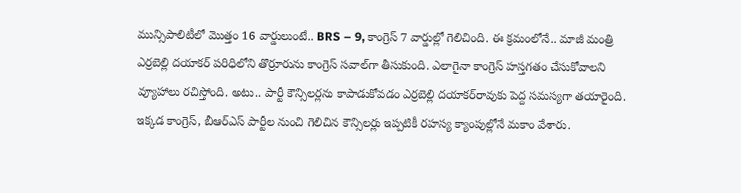మున్సిపాలిటీలో మొత్తం 16 వార్డులుంటే.. BRS – 9, కాంగ్రెస్ 7 వార్డుల్లో గెలిచింది. ఈ క్రమంలోనే.. మాజీ మంత్రి ఎర్రబెల్లి దయాకర్‌ పరిధిలోని తొర్రూరును కాంగ్రెస్‌ సవాల్‌గా తీసుకుంది. ఎలాగైనా కాంగ్రెస్‌ హస్తగతం చేసుకోవాలని వ్యూహాలు రచిస్తోంది. అటు.. పార్టీ కౌన్సిలర్లను కాపాడుకోవడం ఎర్రబెల్లి దయాకర్‌రావుకు పెద్ద సమస్యగా తయారైంది. ఇక్కడ కాంగ్రెస్, బీఆర్ఎస్ పార్టీల నుంచి గెలిచిన కౌన్సిలర్లు ఇప్పటికీ రహస్య క్యాంపుల్లోనే మకాం వేశారు.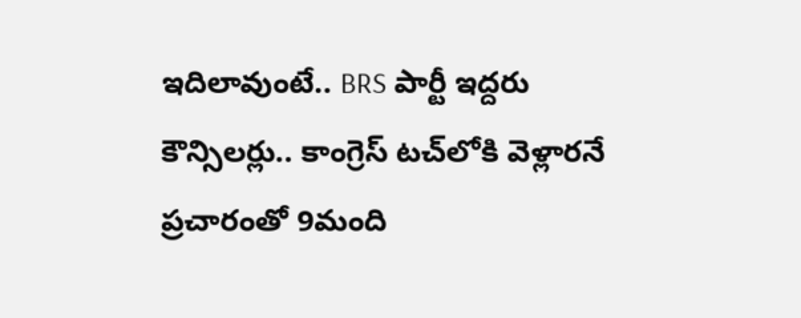ఇదిలావుంటే.. BRS పార్టీ ఇద్దరు కౌన్సిలర్లు.. కాంగ్రెస్‌ టచ్‌లోకి వెళ్లారనే ప్రచారంతో 9మంది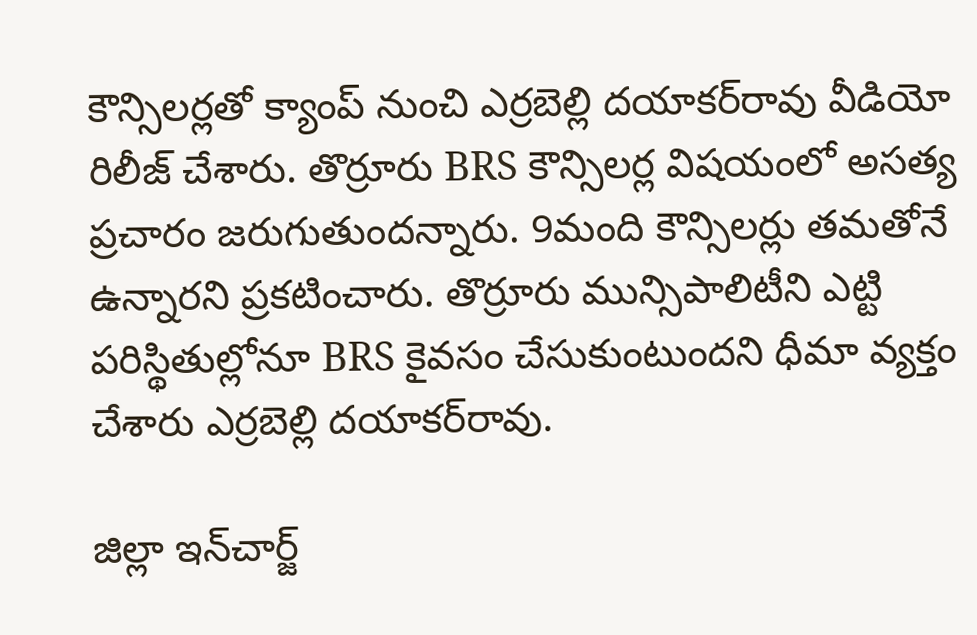కౌన్సిలర్లతో క్యాంప్‌ నుంచి ఎర్రబెల్లి దయాకర్‌రావు వీడియో రిలీజ్‌ చేశారు. తొర్రూరు BRS కౌన్సిలర్ల విషయంలో అసత్య ప్రచారం జరుగుతుందన్నారు. 9మంది కౌన్సిలర్లు తమతోనే ఉన్నారని ప్రకటించారు. తొర్రూరు మున్సిపాలిటీని ఎట్టి పరిస్థితుల్లోనూ BRS కైవసం చేసుకుంటుందని ధీమా వ్యక్తం చేశారు ఎర్రబెల్లి దయాకర్‌రావు.

జిల్లా ఇన్‌చార్జ్‌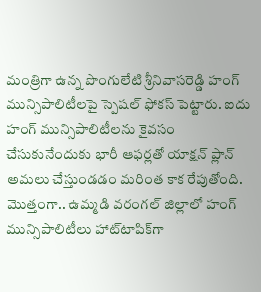మంత్రిగా ఉన్న పొంగులేటి శ్రీనివాసరెడ్డి హంగ్‌ మున్సిపాలిటీలపై స్పెషల్‌ ఫోకస్‌ పెట్టారు. ఐదు హంగ్‌ మున్సిపాలిటీలను కైవసం చేసుకునేందుకు భారీ ఆఫర్లతో యాక్షన్‌ ప్లాన్‌ అమలు చేస్తుండడం మరింత కాక రేపుతోంది. మొత్తంగా.. ఉమ్మడి వరంగల్ జిల్లాలో హంగ్ మున్సిపాలిటీలు హాట్‌టాపిక్‌గా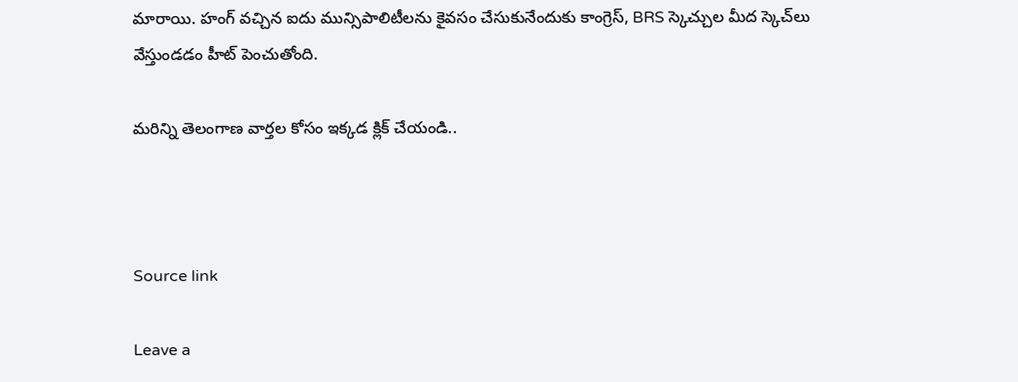మారాయి. హంగ్‌ వచ్చిన ఐదు మున్సిపాలిటీలను కైవసం చేసుకునేందుకు కాంగ్రెస్, BRS స్కెచ్చుల మీద స్కెచ్‌లు వేస్తుండడం హీట్‌ పెంచుతోంది.

మరిన్ని తెలంగాణ వార్తల కోసం ఇక్కడ క్లిక్ చేయండి..



Source link

Leave a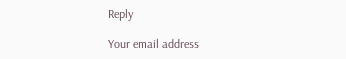Reply

Your email address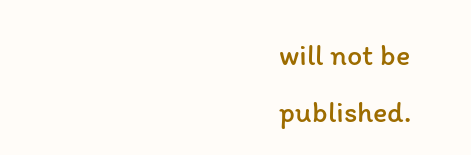will not be published.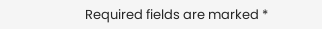Required fields are marked *